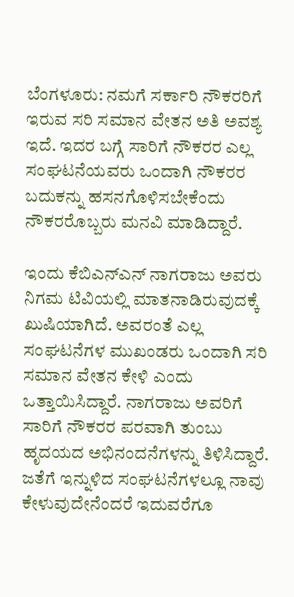ಬೆಂಗಳೂರು: ನಮಗೆ ಸರ್ಕಾರಿ ನೌಕರರಿಗೆ ಇರುವ ಸರಿ ಸಮಾನ ವೇತನ ಅತಿ ಅವಶ್ಯ ಇದೆ. ಇದರ ಬಗ್ಗೆ ಸಾರಿಗೆ ನೌಕರರ ಎಲ್ಲ ಸಂಘಟನೆಯವರು ಒಂದಾಗಿ ನೌಕರರ ಬದುಕನ್ನು ಹಸನಗೊಳಿಸಬೇಕೆಂದು ನೌಕರರೊಬ್ಬರು ಮನವಿ ಮಾಡಿದ್ದಾರೆ.

ಇಂದು ಕೆಬಿಎನ್ಎನ್ ನಾಗರಾಜು ಅವರು ನಿಗಮ ಟಿವಿಯಲ್ಲಿ ಮಾತನಾಡಿರುವುದಕ್ಕೆ ಖುಷಿಯಾಗಿದೆ. ಅವರಂತೆ ಎಲ್ಲ ಸಂಘಟನೆಗಳ ಮುಖಂಡರು ಒಂದಾಗಿ ಸರಿ ಸಮಾನ ವೇತನ ಕೇಳಿ ಎಂದು ಒತ್ತಾಯಿಸಿದ್ದಾರೆ. ನಾಗರಾಜು ಅವರಿಗೆ ಸಾರಿಗೆ ನೌಕರರ ಪರವಾಗಿ ತುಂಬು ಹೃದಯದ ಅಭಿನಂದನೆಗಳನ್ನು ತಿಳಿಸಿದ್ದಾರೆ.
ಜತೆಗೆ ಇನ್ನುಳಿದ ಸಂಘಟನೆಗಳಲ್ಲೂ ನಾವು ಕೇಳುವುದೇನೆಂದರೆ ಇದುವರೆಗೂ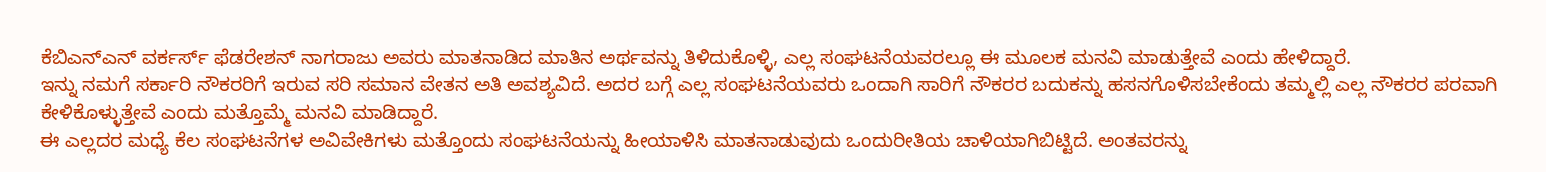ಕೆಬಿಎನ್ಎನ್ ವರ್ಕರ್ಸ್ ಫೆಡರೇಶನ್ ನಾಗರಾಜು ಅವರು ಮಾತನಾಡಿದ ಮಾತಿನ ಅರ್ಥವನ್ನು ತಿಳಿದುಕೊಳ್ಳಿ, ಎಲ್ಲ ಸಂಘಟನೆಯವರಲ್ಲೂ ಈ ಮೂಲಕ ಮನವಿ ಮಾಡುತ್ತೇವೆ ಎಂದು ಹೇಳಿದ್ದಾರೆ.
ಇನ್ನು ನಮಗೆ ಸರ್ಕಾರಿ ನೌಕರರಿಗೆ ಇರುವ ಸರಿ ಸಮಾನ ವೇತನ ಅತಿ ಅವಶ್ಯವಿದೆ. ಅದರ ಬಗ್ಗೆ ಎಲ್ಲ ಸಂಘಟನೆಯವರು ಒಂದಾಗಿ ಸಾರಿಗೆ ನೌಕರರ ಬದುಕನ್ನು ಹಸನಗೊಳಿಸಬೇಕೆಂದು ತಮ್ಮಲ್ಲಿ ಎಲ್ಲ ನೌಕರರ ಪರವಾಗಿ ಕೇಳಿಕೊಳ್ಳುತ್ತೇವೆ ಎಂದು ಮತ್ತೊಮ್ಮೆ ಮನವಿ ಮಾಡಿದ್ದಾರೆ.
ಈ ಎಲ್ಲದರ ಮಧ್ಯೆ ಕೆಲ ಸಂಘಟನೆಗಳ ಅವಿವೇಕಿಗಳು ಮತ್ತೊಂದು ಸಂಘಟನೆಯನ್ನು ಹೀಯಾಳಿಸಿ ಮಾತನಾಡುವುದು ಒಂದುರೀತಿಯ ಚಾಳಿಯಾಗಿಬಿಟ್ಟಿದೆ. ಅಂತವರನ್ನು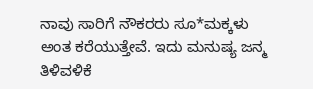ನಾವು ಸಾರಿಗೆ ನೌಕರರು ಸೂ*ಮಕ್ಕಳು ಅಂತ ಕರೆಯುತ್ತೇವೆ. ಇದು ಮನುಷ್ಯ ಜನ್ಮ ತಿಳಿವಳಿಕೆ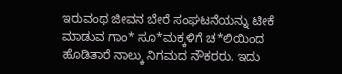ಇರುವಂಥ ಜೀವನ ಬೇರೆ ಸಂಘಟನೆಯನ್ನು ಟೀಕೆ ಮಾಡುವ ಗಾಂ* ಸೂ*ಮಕ್ಕಳಿಗೆ ಚ*ಲಿಯಿಂದ ಹೊಡಿತಾರೆ ನಾಲ್ಕು ನಿಗಮದ ನೌಕರರು. ಇದು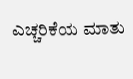ಎಚ್ಚರಿಕೆಯ ಮಾತು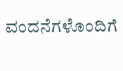ವಂದನೆಗಳೊಂದಿಗೆ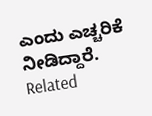ಎಂದು ಎಚ್ಚರಿಕೆ ನೀಡಿದ್ದಾರೆ.
Related